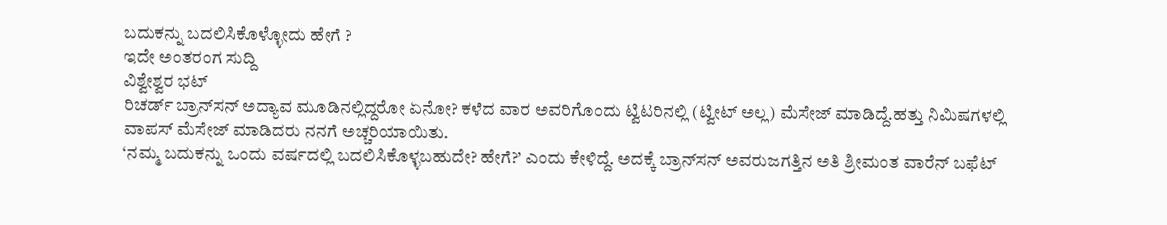ಬದುಕನ್ನು ಬದಲಿಸಿಕೊಳ್ಳೋದು ಹೇಗೆ ?
ಇದೇ ಅಂತರಂಗ ಸುದ್ದಿ
ವಿಶ್ವೇಶ್ವರ ಭಟ್‌
ರಿಚರ್ಡ್ ಬ್ರಾನ್‌ಸನ್ ಅದ್ಯಾವ ಮೂಡಿನಲ್ಲಿದ್ದರೋ ಏನೋ? ಕಳೆದ ವಾರ ಅವರಿಗೊಂದು ಟ್ವಿಟರಿನಲ್ಲಿ (ಟ್ವೀಟ್ ಅಲ್ಲ) ಮೆಸೇಜ್ ಮಾಡಿದ್ದೆ.ಹತ್ತು ನಿಮಿಷಗಳಲ್ಲಿ ವಾಪಸ್ ಮೆಸೇಜ್ ಮಾಡಿದರು ನನಗೆ ಅಚ್ಚರಿಯಾಯಿತು.
‘ನಮ್ಮ ಬದುಕನ್ನು ಒಂದು ವರ್ಷದಲ್ಲಿ ಬದಲಿಸಿಕೊಳ್ಳಬಹುದೇ? ಹೇಗೆ?’ ಎಂದು ಕೇಳಿದ್ದೆ. ಅದಕ್ಕೆ ಬ್ರಾನ್‌ಸನ್ ಅವರುಜಗತ್ತಿನ ಅತಿ ಶ್ರೀಮಂತ ವಾರೆನ್ ಬಫೆಟ್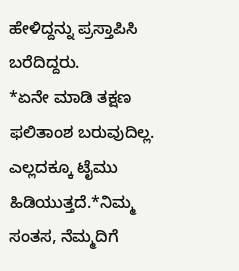ಹೇಳಿದ್ದನ್ನು ಪ್ರಸ್ತಾಪಿಸಿ ಬರೆದಿದ್ದರು.
*ಏನೇ ಮಾಡಿ ತಕ್ಷಣ ಫಲಿತಾಂಶ ಬರುವುದಿಲ್ಲ. ಎಲ್ಲದಕ್ಕೂ ಟೈಮು ಹಿಡಿಯುತ್ತದೆ.*ನಿಮ್ಮ ಸಂತಸ, ನೆಮ್ಮದಿಗೆ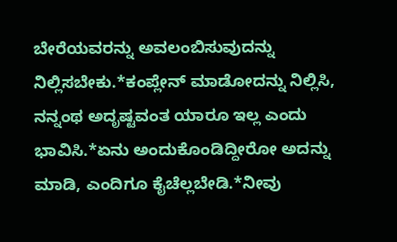ಬೇರೆಯವರನ್ನು ಅವಲಂಬಿಸುವುದನ್ನು ನಿಲ್ಲಿಸಬೇಕು.*ಕಂಪ್ಲೇನ್ ಮಾಡೋದನ್ನು ನಿಲ್ಲಿಸಿ, ನನ್ನಂಥ ಅದೃಷ್ಟವಂತ ಯಾರೂ ಇಲ್ಲ ಎಂದು ಭಾವಿಸಿ.*ಏನು ಅಂದುಕೊಂಡಿದ್ದೀರೋ ಅದನ್ನು ಮಾಡಿ, ಎಂದಿಗೂ ಕೈಚೆಲ್ಲಬೇಡಿ.*ನೀವು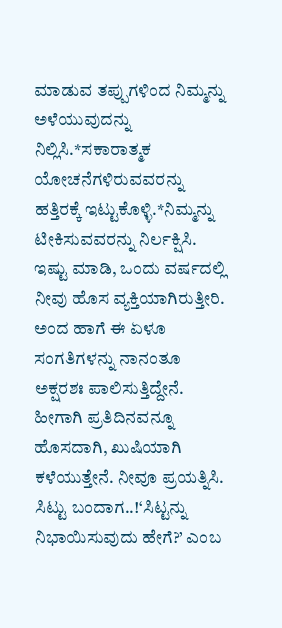ಮಾಡುವ ತಪ್ಪುಗಳಿಂದ ನಿಮ್ಮನ್ನು ಅಳೆಯುವುದನ್ನು ನಿಲ್ಲಿಸಿ.*ಸಕಾರಾತ್ಮಕ ಯೋಚನೆಗಳಿರುವವರನ್ನು ಹತ್ತಿರಕ್ಕೆ ಇಟ್ಟುಕೊಳ್ಳಿ.*ನಿಮ್ಮನ್ನು ಟೀಕಿಸುವವರನ್ನು ನಿರ್ಲಕ್ಷಿಸಿ.
ಇಷ್ಟು ಮಾಡಿ, ಒಂದು ವರ್ಷದಲ್ಲಿ ನೀವು ಹೊಸ ವ್ಯಕ್ತಿಯಾಗಿರುತ್ತೀರಿ. ಅಂದ ಹಾಗೆ ಈ ಏಳೂ ಸಂಗತಿಗಳನ್ನು ನಾನಂತೂ ಅಕ್ಷರಶಃ ಪಾಲಿಸುತ್ತಿದ್ದೇನೆ. ಹೀಗಾಗಿ ಪ್ರತಿದಿನವನ್ನೂ ಹೊಸದಾಗಿ, ಖುಷಿಯಾಗಿ ಕಳೆಯುತ್ತೇನೆ. ನೀವೂ ಪ್ರಯತ್ನಿಸಿ.
ಸಿಟ್ಟು ಬಂದಾಗ..!‘ಸಿಟ್ಟನ್ನು ನಿಭಾಯಿಸುವುದು ಹೇಗೆ?’ ಎಂಬ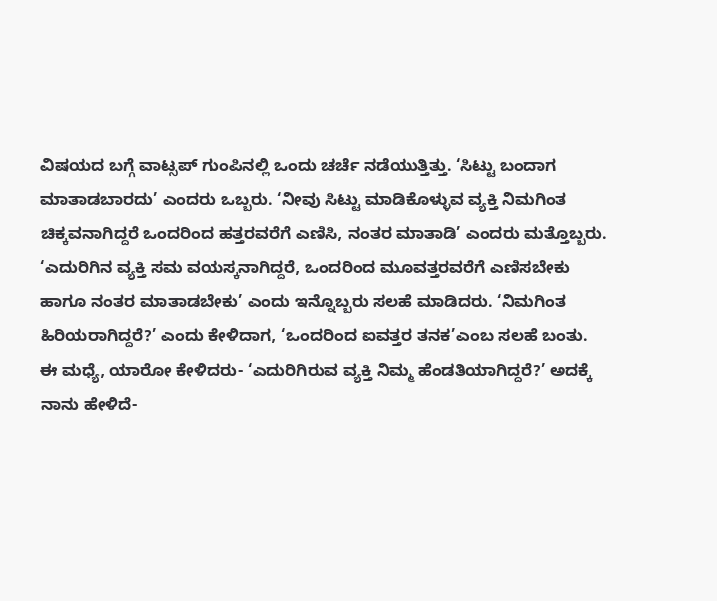ವಿಷಯದ ಬಗ್ಗೆ ವಾಟ್ಸಪ್ ಗುಂಪಿನಲ್ಲಿ ಒಂದು ಚರ್ಚೆ ನಡೆಯುತ್ತಿತ್ತು. ‘ಸಿಟ್ಟು ಬಂದಾಗ ಮಾತಾಡಬಾರದು’ ಎಂದರು ಒಬ್ಬರು. ‘ನೀವು ಸಿಟ್ಟು ಮಾಡಿಕೊಳ್ಳುವ ವ್ಯಕ್ತಿ ನಿಮಗಿಂತ ಚಿಕ್ಕವನಾಗಿದ್ದರೆ ಒಂದರಿಂದ ಹತ್ತರವರೆಗೆ ಎಣಿಸಿ, ನಂತರ ಮಾತಾಡಿ’ ಎಂದರು ಮತ್ತೊಬ್ಬರು.
‘ಎದುರಿಗಿನ ವ್ಯಕ್ತಿ ಸಮ ವಯಸ್ಕನಾಗಿದ್ದರೆ, ಒಂದರಿಂದ ಮೂವತ್ತರವರೆಗೆ ಎಣಿಸಬೇಕು ಹಾಗೂ ನಂತರ ಮಾತಾಡಬೇಕು’ ಎಂದು ಇನ್ನೊಬ್ಬರು ಸಲಹೆ ಮಾಡಿದರು. ‘ನಿಮಗಿಂತ ಹಿರಿಯರಾಗಿದ್ದರೆ?’ ಎಂದು ಕೇಳಿದಾಗ, ‘ಒಂದರಿಂದ ಐವತ್ತರ ತನಕ’ಎಂಬ ಸಲಹೆ ಬಂತು.
ಈ ಮಧ್ಯೆ, ಯಾರೋ ಕೇಳಿದರು- ‘ಎದುರಿಗಿರುವ ವ್ಯಕ್ತಿ ನಿಮ್ಮ ಹೆಂಡತಿಯಾಗಿದ್ದರೆ?’ ಅದಕ್ಕೆ ನಾನು ಹೇಳಿದೆ-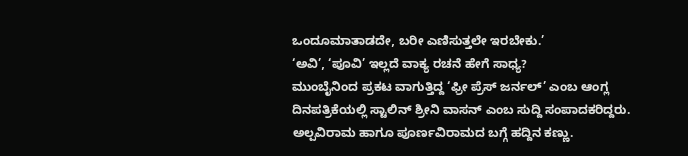ಒಂದೂಮಾತಾಡದೇ, ಬರೀ ಎಣಿಸುತ್ತಲೇ ಇರಬೇಕು.’
‘ಅವಿ’, ‘ಪೂವಿ’ ಇಲ್ಲದೆ ವಾಕ್ಯ ರಚನೆ ಹೇಗೆ ಸಾಧ್ಯ?
ಮುಂಬೈನಿಂದ ಪ್ರಕಟ ವಾಗುತ್ತಿದ್ದ ‘ಫ್ರೀ ಪ್ರೆಸ್ ಜರ್ನಲ್’ ಎಂಬ ಆಂಗ್ಲ ದಿನಪತ್ರಿಕೆಯಲ್ಲಿ ಸ್ಟಾಲಿನ್ ಶ್ರೀನಿ ವಾಸನ್ ಎಂಬ ಸುದ್ದಿ ಸಂಪಾದಕರಿದ್ದರು. ಅಲ್ಪವಿರಾಮ ಹಾಗೂ ಪೂರ್ಣವಿರಾಮದ ಬಗ್ಗೆ ಹದ್ದಿನ ಕಣ್ಣು.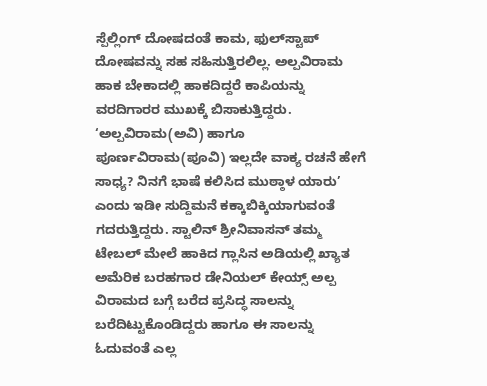ಸ್ಪೆಲ್ಲಿಂಗ್ ದೋಷದಂತೆ ಕಾಮ, ಫುಲ್‌ಸ್ಟಾಪ್ ದೋಷವನ್ನು ಸಹ ಸಹಿಸುತ್ತಿರಲಿಲ್ಲ. ಅಲ್ಪವಿರಾಮ ಹಾಕ ಬೇಕಾದಲ್ಲಿ ಹಾಕದಿದ್ದರೆ ಕಾಪಿಯನ್ನು ವರದಿಗಾರರ ಮುಖಕ್ಕೆ ಬಿಸಾಕುತ್ತಿದ್ದರು. ‘ಅಲ್ಪವಿರಾಮ(ಅವಿ) ಹಾಗೂ ಪೂರ್ಣವಿರಾಮ(ಪೂವಿ) ಇಲ್ಲದೇ ವಾಕ್ಯ ರಚನೆ ಹೇಗೆ ಸಾಧ್ಯ? ನಿನಗೆ ಭಾಷೆ ಕಲಿಸಿದ ಮುಠ್ಠಾಳ ಯಾರು’ ಎಂದು ಇಡೀ ಸುದ್ದಿಮನೆ ಕಕ್ಕಾಬಿಕ್ಕಿಯಾಗುವಂತೆ ಗದರುತ್ತಿದ್ದರು. ಸ್ಟಾಲಿನ್ ಶ್ರೀನಿವಾಸನ್ ತಮ್ಮ ಟೇಬಲ್ ಮೇಲೆ ಹಾಕಿದ ಗ್ಲಾಸಿನ ಅಡಿಯಲ್ಲಿ ಖ್ಯಾತ ಅಮೆರಿಕ ಬರಹಗಾರ ಡೇನಿಯಲ್ ಕೇಯ್ಸ್ ಅಲ್ಪ ವಿರಾಮದ ಬಗ್ಗೆ ಬರೆದ ಪ್ರಸಿದ್ಧ ಸಾಲನ್ನು ಬರೆದಿಟ್ಟುಕೊಂಡಿದ್ದರು ಹಾಗೂ ಈ ಸಾಲನ್ನು ಓದುವಂತೆ ಎಲ್ಲ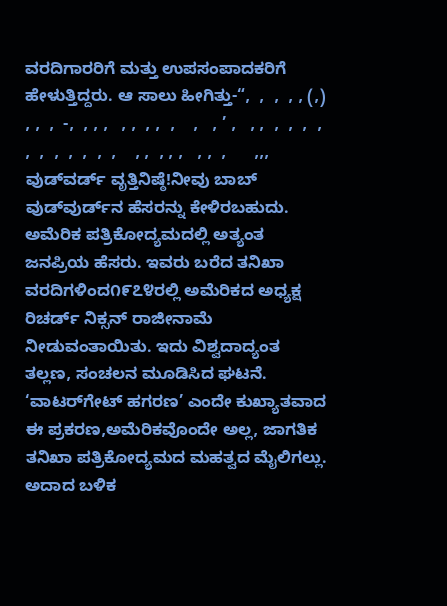ವರದಿಗಾರರಿಗೆ ಮತ್ತು ಉಪಸಂಪಾದಕರಿಗೆ ಹೇಳುತ್ತಿದ್ದರು. ಆ ಸಾಲು ಹೀಗಿತ್ತು-“,  ,  ,  , , (,)  , ,  ,  -,  , , ,   , ,  , ,  ,    ,   , ’ ,   , ,  ,  ,  ,  ,  ,  ,  ,  ,  ,  ,  ,    , ,  , , ,   , ,  ,      ,,,
ವುಡ್‌ವರ್ಡ್ ವೃತ್ತಿನಿಷ್ಠೆ!ನೀವು ಬಾಬ್ ವುಡ್‌ವುರ್ಡ್‌ನ ಹೆಸರನ್ನು ಕೇಳಿರಬಹುದು. ಅಮೆರಿಕ ಪತ್ರಿಕೋದ್ಯಮದಲ್ಲಿ ಅತ್ಯಂತ ಜನಪ್ರಿಯ ಹೆಸರು. ಇವರು ಬರೆದ ತನಿಖಾ ವರದಿಗಳಿಂದ೧೯೭೪ರಲ್ಲಿ ಅಮೆರಿಕದ ಅಧ್ಯಕ್ಷ ರಿಚರ್ಡ್ ನಿಕ್ಸನ್ ರಾಜೀನಾಮೆ ನೀಡುವಂತಾಯಿತು. ಇದು ವಿಶ್ವದಾದ್ಯಂತ ತಲ್ಲಣ, ಸಂಚಲನ ಮೂಡಿಸಿದ ಘಟನೆ. ‘ವಾಟರ್‌ಗೇಟ್ ಹಗರಣ’ ಎಂದೇ ಕುಖ್ಯಾತವಾದ ಈ ಪ್ರಕರಣ,ಅಮೆರಿಕವೊಂದೇ ಅಲ್ಲ, ಜಾಗತಿಕ ತನಿಖಾ ಪತ್ರಿಕೋದ್ಯಮದ ಮಹತ್ವದ ಮೈಲಿಗಲ್ಲು. ಅದಾದ ಬಳಿಕ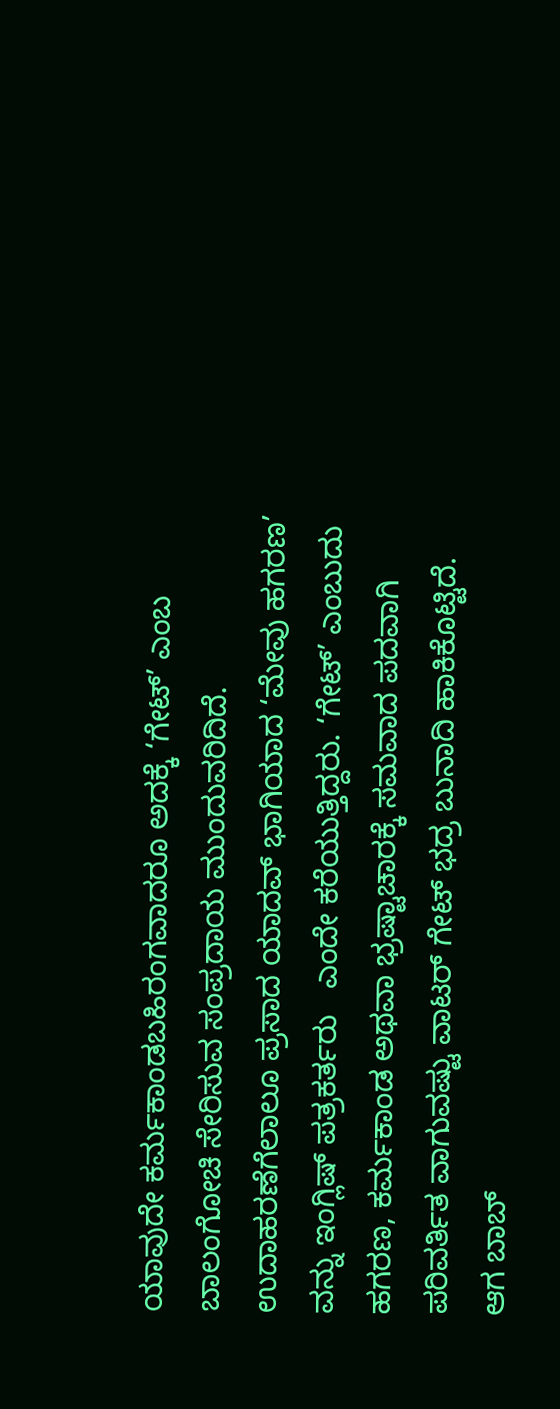ಯಾವುದೇ ಕರ್ಮಕಾಂಡಬಹಿರಂಗವಾದರೂ ಅದಕ್ಕೆ ‘ಗೇಟ್’ ಎಂಬ ಬಾಲಂಗೋಚಿ ಸೇರಿಸುವ ಸಂಪ್ರದಾಯ ಮುಂದುವರಿದಿದೆ. ಉದಾಹರಣೆಗೆಲಾಲೂ ಪ್ರಸಾದ ಯಾದವ್ ಭಾಗಿಯಾದ ‘ಮೇವು ಹಗರಣ’ ವನ್ನು ಇಂಗ್ಲಿಷ್ ಪತ್ರಕರ್ತರು   ಎಂದೇ ಕರೆಯುತ್ತಿದ್ದರು. ‘ಗೇಟ್’ ಎಂಬುದು ಹಗರಣ, ಕರ್ಮಕಾಂಡ ಅಥವಾ ಭ್ರಷ್ಟಾಚಾರಕ್ಕೆ ಸಮವಾದ ಪದವಾಗಿ ಪರಿವರ್ತಿತ ವಾಗುವಷ್ಟು ವಾಟರ್ ‌ಗೇಟ್ ಭದ್ರ ಬುನಾದಿ ಹಾಕಿಕೊಟ್ಟಿದೆ.
ಆಗ ಬಾಬ್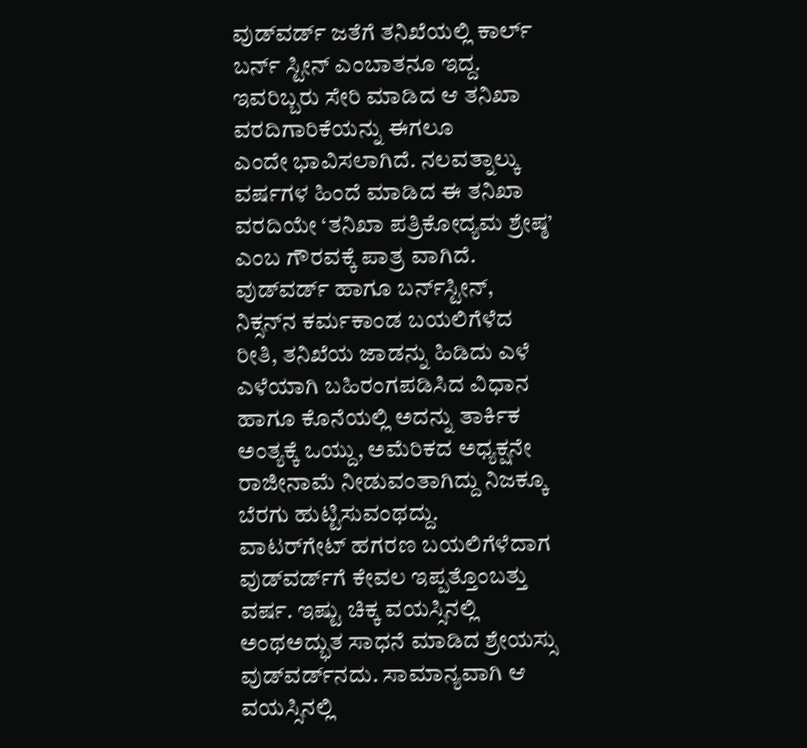ವುಡ್‌ವರ್ಡ್ ಜತೆಗೆ ತನಿಖೆಯಲ್ಲಿ ಕಾರ್ಲ್ ಬರ್ನ್ ಸ್ಟೀನ್ ಎಂಬಾತನೂ ಇದ್ದ. ಇವರಿಬ್ಬರು ಸೇರಿ ಮಾಡಿದ ಆ ತನಿಖಾ ವರದಿಗಾರಿಕೆಯನ್ನು ಈಗಲೂ           ಎಂದೇ ಭಾವಿಸಲಾಗಿದೆ. ನಲವತ್ನಾಲ್ಕು ವರ್ಷಗಳ ಹಿಂದೆ ಮಾಡಿದ ಈ ತನಿಖಾ ವರದಿಯೇ ‘ತನಿಖಾ ಪತ್ರಿಕೋದ್ಯಮ ಶ್ರೇಷ್ಠ’ ಎಂಬ ಗೌರವಕ್ಕೆ ಪಾತ್ರ ವಾಗಿದೆ. ವುಡ್‌ವರ್ಡ್ ಹಾಗೂ ಬರ್ನ್‌ಸ್ಟೀನ್, ನಿಕ್ಸನ್‌ನ ಕರ್ಮಕಾಂಡ ಬಯಲಿಗೆಳೆದ ರೀತಿ, ತನಿಖೆಯ ಜಾಡನ್ನು ಹಿಡಿದು ಎಳೆ ಎಳೆಯಾಗಿ ಬಹಿರಂಗಪಡಿಸಿದ ವಿಧಾನ ಹಾಗೂ ಕೊನೆಯಲ್ಲಿ ಅದನ್ನು ತಾರ್ಕಿಕ ಅಂತ್ಯಕ್ಕೆ ಒಯ್ದು, ಅಮೆರಿಕದ ಅಧ್ಯಕ್ಷನೇ ರಾಜೀನಾಮೆ ನೀಡುವಂತಾಗಿದ್ದು ನಿಜಕ್ಕೂ ಬೆರಗು ಹುಟ್ಟಿಸುವಂಥದ್ದು.
ವಾಟರ್‌ಗೇಟ್ ಹಗರಣ ಬಯಲಿಗೆಳೆದಾಗ ವುಡ್‌ವರ್ಡ್‌ಗೆ ಕೇವಲ ಇಪ್ಪತ್ತೊಂಬತ್ತು ವರ್ಷ. ಇಷ್ಟು ಚಿಕ್ಕ ವಯಸ್ಸಿನಲ್ಲಿ ಅಂಥಅದ್ಭುತ ಸಾಧನೆ ಮಾಡಿದ ಶ್ರೇಯಸ್ಸು ವುಡ್‌ವರ್ಡ್‌ನದು. ಸಾಮಾನ್ಯವಾಗಿ ಆ ವಯಸ್ಸಿನಲ್ಲಿ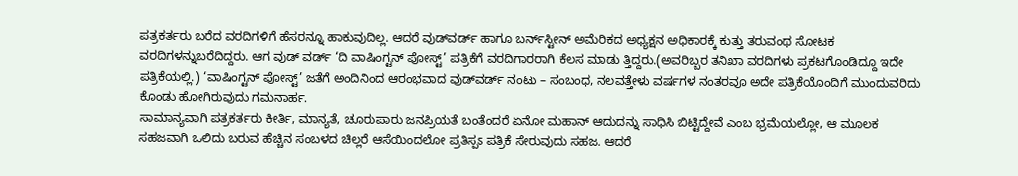ಪತ್ರಕರ್ತರು ಬರೆದ ವರದಿಗಳಿಗೆ ಹೆಸರನ್ನೂ ಹಾಕುವುದಿಲ್ಲ. ಆದರೆ ವುಡ್‌ವರ್ಡ್ ಹಾಗೂ ಬರ್ನ್‌ಸ್ಟೀನ್ ಅಮೆರಿಕದ ಅಧ್ಯಕ್ಷನ ಅಧಿಕಾರಕ್ಕೆ ಕುತ್ತು ತರುವಂಥ ಸೋಟಕ ವರದಿಗಳನ್ನುಬರೆದಿದ್ದರು. ಆಗ ವುಡ್ ವರ್ಡ್ ‘ದಿ ವಾಷಿಂಗ್ಟನ್ ಪೋಸ್ಟ್’ ಪತ್ರಿಕೆಗೆ ವರದಿಗಾರರಾಗಿ ಕೆಲಸ ಮಾಡು ತ್ತಿದ್ದರು.(ಅವರಿಬ್ಬರ ತನಿಖಾ ವರದಿಗಳು ಪ್ರಕಟಗೊಂಡಿದ್ದೂ ಇದೇ ಪತ್ರಿಕೆಯಲ್ಲಿ.) ‘ವಾಷಿಂಗ್ಟನ್ ಪೋಸ್ಟ್’ ಜತೆಗೆ ಅಂದಿನಿಂದ ಆರಂಭವಾದ ವುಡ್‌ವರ್ಡ್ ನಂಟು – ಸಂಬಂಧ, ನಲವತ್ತೇಳು ವರ್ಷಗಳ ನಂತರವೂ ಅದೇ ಪತ್ರಿಕೆಯೊಂದಿಗೆ ಮುಂದುವರಿದು ಕೊಂಡು ಹೋಗಿರುವುದು ಗಮನಾರ್ಹ.
ಸಾಮಾನ್ಯವಾಗಿ ಪತ್ರಕರ್ತರು ಕೀರ್ತಿ, ಮಾನ್ಯತೆ, ಚೂರುಪಾರು ಜನಪ್ರಿಯತೆ ಬಂತೆಂದರೆ ಏನೋ ಮಹಾನ್ ಆದುದನ್ನು ಸಾಧಿಸಿ ಬಿಟ್ಟಿದ್ದೇವೆ ಎಂಬ ಭ್ರಮೆಯಲ್ಲೋ, ಆ ಮೂಲಕ ಸಹಜವಾಗಿ ಒಲಿದು ಬರುವ ಹೆಚ್ಚಿನ ಸಂಬಳದ ಚಿಲ್ಲರೆ ಆಸೆಯಿಂದಲೋ ಪ್ರತಿಸ್ಪಽ ಪತ್ರಿಕೆ ಸೇರುವುದು ಸಹಜ. ಆದರೆ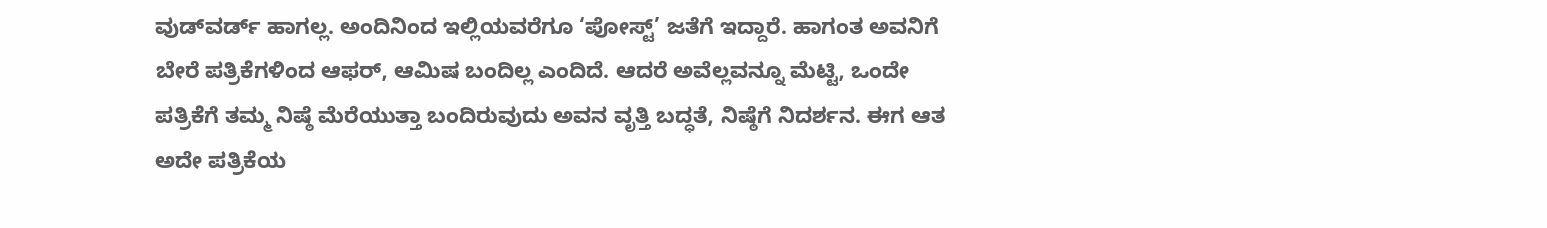ವುಡ್‌ವರ್ಡ್ ಹಾಗಲ್ಲ. ಅಂದಿನಿಂದ ಇಲ್ಲಿಯವರೆಗೂ ‘ಪೋಸ್ಟ್’ ಜತೆಗೆ ಇದ್ದಾರೆ. ಹಾಗಂತ ಅವನಿಗೆ ಬೇರೆ ಪತ್ರಿಕೆಗಳಿಂದ ಆಫರ್, ಆಮಿಷ ಬಂದಿಲ್ಲ ಎಂದಿದೆ. ಆದರೆ ಅವೆಲ್ಲವನ್ನೂ ಮೆಟ್ಟಿ, ಒಂದೇ ಪತ್ರಿಕೆಗೆ ತಮ್ಮ ನಿಷ್ಠೆ ಮೆರೆಯುತ್ತಾ ಬಂದಿರುವುದು ಅವನ ವೃತ್ತಿ ಬದ್ಧತೆ, ನಿಷ್ಠೆಗೆ ನಿದರ್ಶನ. ಈಗ ಆತ ಅದೇ ಪತ್ರಿಕೆಯ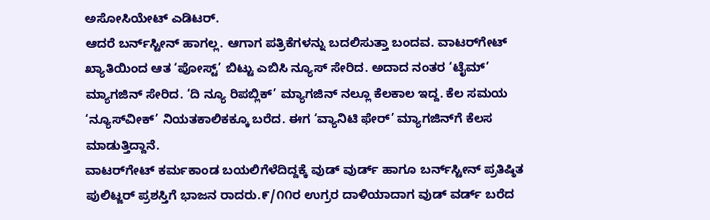ಅಸೋಸಿಯೇಟ್ ಎಡಿಟರ್.
ಆದರೆ ಬರ್ನ್‌ಸ್ಟೀನ್ ಹಾಗಲ್ಲ. ಆಗಾಗ ಪತ್ರಿಕೆಗಳನ್ನು ಬದಲಿಸುತ್ತಾ ಬಂದವ. ವಾಟರ್‌ಗೇಟ್ ಖ್ಯಾತಿಯಿಂದ ಆತ ‘ಪೋಸ್ಟ್’ ಬಿಟ್ಟು ಎಬಿಸಿ ನ್ಯೂಸ್ ಸೇರಿದ. ಅದಾದ ನಂತರ ‘ಟೈಮ್’ ಮ್ಯಾಗಜಿನ್ ಸೇರಿದ. ‘ದಿ ನ್ಯೂ ರಿಪಬ್ಲಿಕ್’ ಮ್ಯಾಗಜಿನ್ ನಲ್ಲೂ ಕೆಲಕಾಲ ಇದ್ದ. ಕೆಲ ಸಮಯ ‘ನ್ಯೂಸ್‌ವೀಕ್’ ನಿಯತಕಾಲಿಕಕ್ಕೂ ಬರೆದ. ಈಗ ‘ವ್ಯಾನಿಟಿ ಫೇರ್’ ಮ್ಯಾಗಜಿನ್‌ಗೆ ಕೆಲಸ ಮಾಡುತ್ತಿದ್ದಾನೆ.
ವಾಟರ್‌ಗೇಟ್ ಕರ್ಮಕಾಂಡ ಬಯಲಿಗೆಳೆದಿದ್ದಕ್ಕೆ ವುಡ್ ವುರ್ಡ್ ಹಾಗೂ ಬರ್ನ್‌ಸ್ಟೀನ್ ಪ್ರತಿಷ್ಠಿತ ಪುಲಿಟ್ಜರ್ ಪ್ರಶಸ್ತಿಗೆ ಭಾಜನ ರಾದರು.೯/೧೧ರ ಉಗ್ರರ ದಾಳಿಯಾದಾಗ ವುಡ್ ವರ್ಡ್ ಬರೆದ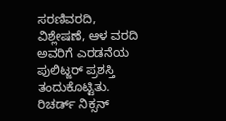ಸರಣಿವರದಿ, ವಿಶ್ಲೇಷಣೆ, ಆಳ ವರದಿ ಅವರಿಗೆ ಎರಡನೆಯ ಪುಲಿಟ್ಜರ್ ಪ್ರಶಸ್ತಿ ತಂದುಕೊಟ್ಟಿತು. ರಿಚರ್ಡ್ ನಿಕ್ಸನ್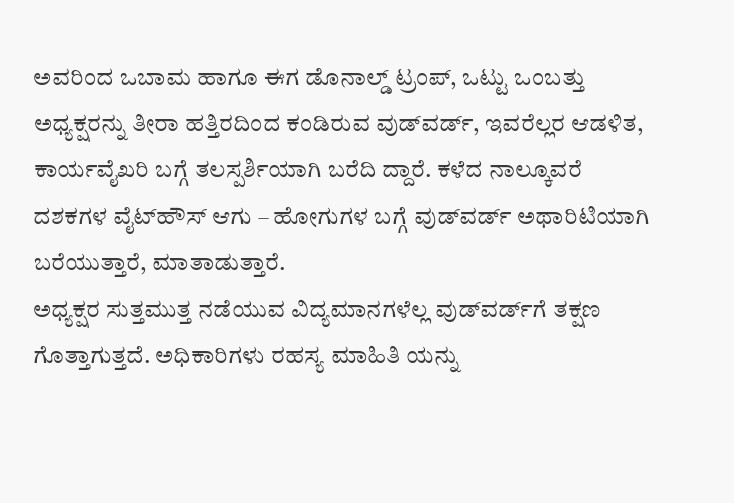ಅವರಿಂದ ಒಬಾಮ ಹಾಗೂ ಈಗ ಡೊನಾಲ್ಡ್ ಟ್ರಂಪ್, ಒಟ್ಟು ಒಂಬತ್ತು ಅಧ್ಯಕ್ಷರನ್ನು ತೀರಾ ಹತ್ತಿರದಿಂದ ಕಂಡಿರುವ ವುಡ್‌ವರ್ಡ್, ಇವರೆಲ್ಲರ ಆಡಳಿತ, ಕಾರ್ಯವೈಖರಿ ಬಗ್ಗೆ ತಲಸ್ಪರ್ಶಿಯಾಗಿ ಬರೆದಿ ದ್ದಾರೆ. ಕಳೆದ ನಾಲ್ಕೂವರೆ ದಶಕಗಳ ವೈಟ್‌ಹೌಸ್ ಆಗು – ಹೋಗುಗಳ ಬಗ್ಗೆ ವುಡ್‌ವರ್ಡ್ ಅಥಾರಿಟಿಯಾಗಿ ಬರೆಯುತ್ತಾರೆ, ಮಾತಾಡುತ್ತಾರೆ.
ಅಧ್ಯಕ್ಷರ ಸುತ್ತಮುತ್ತ ನಡೆಯುವ ವಿದ್ಯಮಾನಗಳೆಲ್ಲ ವುಡ್‌ವರ್ಡ್‌ಗೆ ತಕ್ಷಣ ಗೊತ್ತಾಗುತ್ತದೆ. ಅಧಿಕಾರಿಗಳು ರಹಸ್ಯ ಮಾಹಿತಿ ಯನ್ನು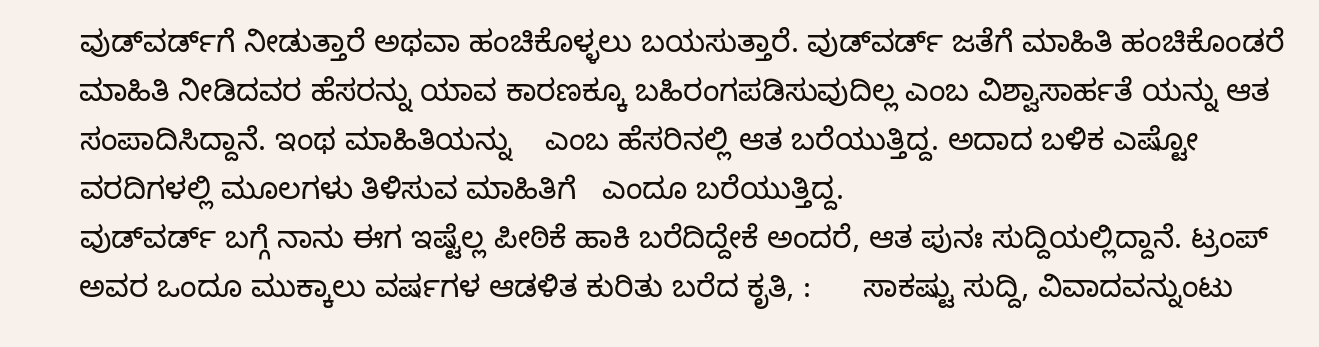ವುಡ್‌ವರ್ಡ್‌ಗೆ ನೀಡುತ್ತಾರೆ ಅಥವಾ ಹಂಚಿಕೊಳ್ಳಲು ಬಯಸುತ್ತಾರೆ. ವುಡ್‌ವರ್ಡ್ ಜತೆಗೆ ಮಾಹಿತಿ ಹಂಚಿಕೊಂಡರೆ ಮಾಹಿತಿ ನೀಡಿದವರ ಹೆಸರನ್ನು ಯಾವ ಕಾರಣಕ್ಕೂ ಬಹಿರಂಗಪಡಿಸುವುದಿಲ್ಲ ಎಂಬ ವಿಶ್ವಾಸಾರ್ಹತೆ ಯನ್ನು ಆತ ಸಂಪಾದಿಸಿದ್ದಾನೆ. ಇಂಥ ಮಾಹಿತಿಯನ್ನು    ಎಂಬ ಹೆಸರಿನಲ್ಲಿ ಆತ ಬರೆಯುತ್ತಿದ್ದ. ಅದಾದ ಬಳಿಕ ಎಷ್ಟೋ ವರದಿಗಳಲ್ಲಿ ಮೂಲಗಳು ತಿಳಿಸುವ ಮಾಹಿತಿಗೆ   ಎಂದೂ ಬರೆಯುತ್ತಿದ್ದ.
ವುಡ್‌ವರ್ಡ್ ಬಗ್ಗೆ ನಾನು ಈಗ ಇಷ್ಟೆಲ್ಲ ಪೀಠಿಕೆ ಹಾಕಿ ಬರೆದಿದ್ದೇಕೆ ಅಂದರೆ, ಆತ ಪುನಃ ಸುದ್ದಿಯಲ್ಲಿದ್ದಾನೆ. ಟ್ರಂಪ್ ಅವರ ಒಂದೂ ಮುಕ್ಕಾಲು ವರ್ಷಗಳ ಆಡಳಿತ ಕುರಿತು ಬರೆದ ಕೃತಿ, :      ಸಾಕಷ್ಟು ಸುದ್ದಿ, ವಿವಾದವನ್ನುಂಟು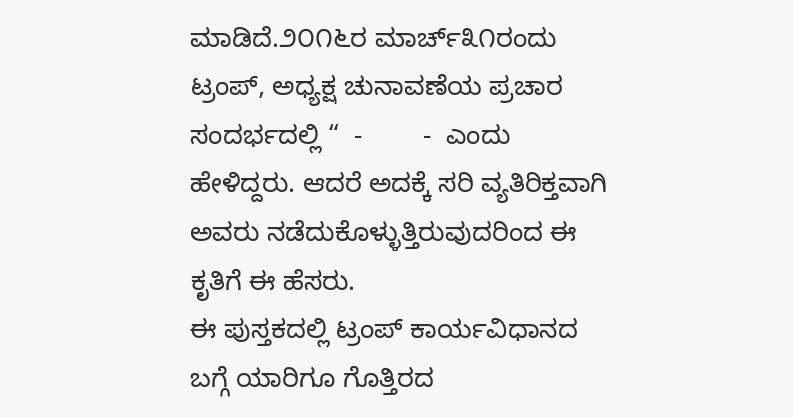ಮಾಡಿದೆ.೨೦೧೬ರ ಮಾರ್ಚ್೩೧ರಂದು ಟ್ರಂಪ್, ಅಧ್ಯಕ್ಷ ಚುನಾವಣೆಯ ಪ್ರಚಾರ ಸಂದರ್ಭದಲ್ಲಿ “  -        -  ಎಂದು ಹೇಳಿದ್ದರು. ಆದರೆ ಅದಕ್ಕೆ ಸರಿ ವ್ಯತಿರಿಕ್ತವಾಗಿ ಅವರು ನಡೆದುಕೊಳ್ಳುತ್ತಿರುವುದರಿಂದ ಈ ಕೃತಿಗೆ ಈ ಹೆಸರು.
ಈ ಪುಸ್ತಕದಲ್ಲಿ ಟ್ರಂಪ್ ಕಾರ್ಯವಿಧಾನದ ಬಗ್ಗೆ ಯಾರಿಗೂ ಗೊತ್ತಿರದ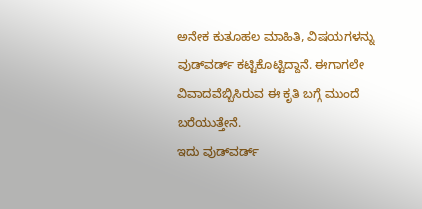ಅನೇಕ ಕುತೂಹಲ ಮಾಹಿತಿ, ವಿಷಯಗಳನ್ನು ವುಡ್‌ವರ್ಡ್ ಕಟ್ಟಿಕೊಟ್ಟಿದ್ದಾನೆ. ಈಗಾಗಲೇ ವಿವಾದವೆಬ್ಬಿಸಿರುವ ಈ ಕೃತಿ ಬಗ್ಗೆ ಮುಂದೆ ಬರೆಯುತ್ತೇನೆ.
ಇದು ವುಡ್‌ವರ್ಡ್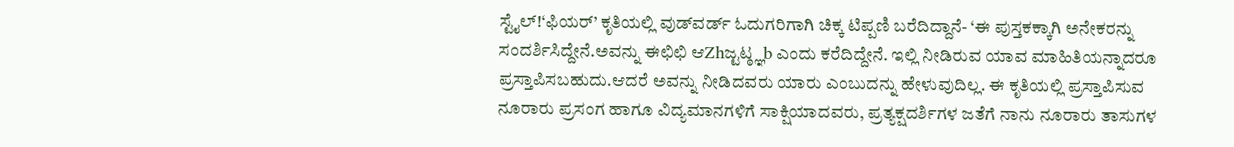ಸ್ಟೈಲ್!‘ಫಿಯರ್’ ಕೃತಿಯಲ್ಲಿ ವುಡ್‌ವರ್ಡ್ ಓದುಗರಿಗಾಗಿ ಚಿಕ್ಕ ಟಿಪ್ಪಣಿ ಬರೆದಿದ್ದಾನೆ- ‘ಈ ಪುಸ್ತಕಕ್ಕಾಗಿ ಅನೇಕರನ್ನು ಸಂದರ್ಶಿಸಿದ್ದೇನೆ.ಅವನ್ನು ಈಛಿಛಿ ಆZhಜ್ಟಟ್ಠ್ಞb ಎಂದು ಕರೆದಿದ್ದೇನೆ. ಇಲ್ಲಿ ನೀಡಿರುವ ಯಾವ ಮಾಹಿತಿಯನ್ನಾದರೂ ಪ್ರಸ್ತಾಪಿಸಬಹುದು.ಆದರೆ ಅವನ್ನು ನೀಡಿದವರು ಯಾರು ಎಂಬುದನ್ನು ಹೇಳುವುದಿಲ್ಲ. ಈ ಕೃತಿಯಲ್ಲಿ ಪ್ರಸ್ತಾಪಿಸುವ ನೂರಾರು ಪ್ರಸಂಗ ಹಾಗೂ ವಿದ್ಯಮಾನಗಳಿಗೆ ಸಾಕ್ಷಿಯಾದವರು, ಪ್ರತ್ಯಕ್ಷದರ್ಶಿಗಳ ಜತೆಗೆ ನಾನು ನೂರಾರು ತಾಸುಗಳ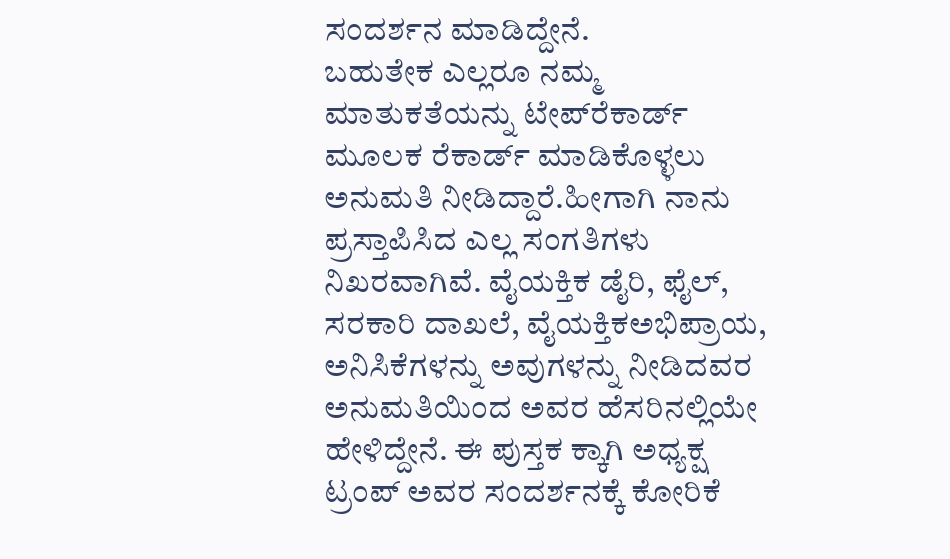ಸಂದರ್ಶನ ಮಾಡಿದ್ದೇನೆ.
ಬಹುತೇಕ ಎಲ್ಲರೂ ನಮ್ಮ ಮಾತುಕತೆಯನ್ನು ಟೇಪ್‌ರೆಕಾರ್ಡ್ ಮೂಲಕ ರೆಕಾರ್ಡ್ ಮಾಡಿಕೊಳ್ಳಲು ಅನುಮತಿ ನೀಡಿದ್ದಾರೆ.ಹೀಗಾಗಿ ನಾನು ಪ್ರಸ್ತಾಪಿಸಿದ ಎಲ್ಲ ಸಂಗತಿಗಳು ನಿಖರವಾಗಿವೆ. ವೈಯಕ್ತಿಕ ಡೈರಿ, ಫೈಲ್, ಸರಕಾರಿ ದಾಖಲೆ, ವೈಯಕ್ತಿಕಅಭಿಪ್ರಾಯ, ಅನಿಸಿಕೆಗಳನ್ನು ಅವುಗಳನ್ನು ನೀಡಿದವರ ಅನುಮತಿಯಿಂದ ಅವರ ಹೆಸರಿನಲ್ಲಿಯೇ ಹೇಳಿದ್ದೇನೆ. ಈ ಪುಸ್ತಕ ಕ್ಕಾಗಿ ಅಧ್ಯಕ್ಷ ಟ್ರಂಪ್ ಅವರ ಸಂದರ್ಶನಕ್ಕೆ ಕೋರಿಕೆ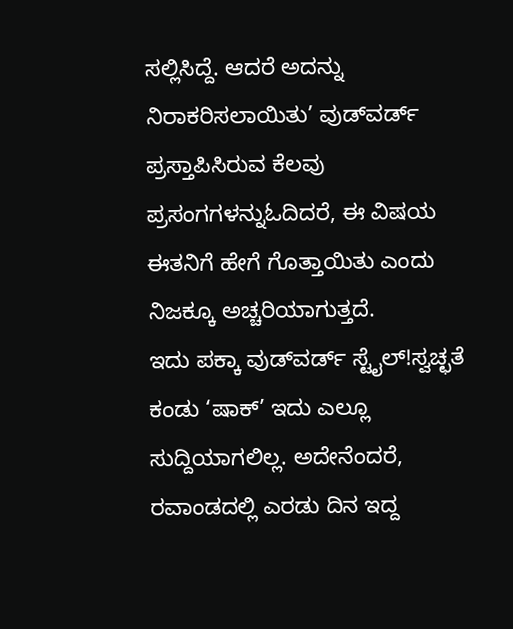ಸಲ್ಲಿಸಿದ್ದೆ. ಆದರೆ ಅದನ್ನು ನಿರಾಕರಿಸಲಾಯಿತು’ ವುಡ್‌ವರ್ಡ್ ಪ್ರಸ್ತಾಪಿಸಿರುವ ಕೆಲವು ಪ್ರಸಂಗಗಳನ್ನುಓದಿದರೆ, ಈ ವಿಷಯ ಈತನಿಗೆ ಹೇಗೆ ಗೊತ್ತಾಯಿತು ಎಂದು ನಿಜಕ್ಕೂ ಅಚ್ಚರಿಯಾಗುತ್ತದೆ.
ಇದು ಪಕ್ಕಾ ವುಡ್‌ವರ್ಡ್ ಸ್ಟೈಲ್!ಸ್ವಚ್ಛತೆ ಕಂಡು ‘ಷಾಕ್’ ಇದು ಎಲ್ಲೂ ಸುದ್ದಿಯಾಗಲಿಲ್ಲ. ಅದೇನೆಂದರೆ, ರವಾಂಡದಲ್ಲಿ ಎರಡು ದಿನ ಇದ್ದ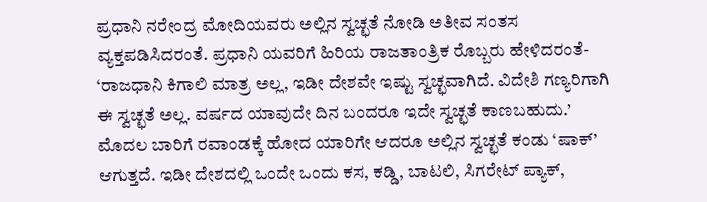ಪ್ರಧಾನಿ ನರೇಂದ್ರ ಮೋದಿಯವರು ಅಲ್ಲಿನ ಸ್ವಚ್ಛತೆ ನೋಡಿ ಅತೀವ ಸಂತಸ ವ್ಯಕ್ತಪಡಿಸಿದರಂತೆ. ಪ್ರಧಾನಿ ಯವರಿಗೆ ಹಿರಿಯ ರಾಜತಾಂತ್ರಿಕ ರೊಬ್ಬರು ಹೇಳಿದರಂತೆ- ‘ರಾಜಧಾನಿ ಕಿಗಾಲಿ ಮಾತ್ರ ಅಲ್ಲ, ಇಡೀ ದೇಶವೇ ಇಷ್ಟು ಸ್ವಚ್ಛವಾಗಿದೆ. ವಿದೇಶಿ ಗಣ್ಯರಿಗಾಗಿ ಈ ಸ್ವಚ್ಛತೆ ಅಲ್ಲ. ವರ್ಷದ ಯಾವುದೇ ದಿನ ಬಂದರೂ ಇದೇ ಸ್ವಚ್ಛತೆ ಕಾಣಬಹುದು.’
ಮೊದಲ ಬಾರಿಗೆ ರವಾಂಡಕ್ಕೆ ಹೋದ ಯಾರಿಗೇ ಆದರೂ ಅಲ್ಲಿನ ಸ್ವಚ್ಛತೆ ಕಂಡು ‘ಷಾಕ್’ ಆಗುತ್ತದೆ. ಇಡೀ ದೇಶದಲ್ಲಿ ಒಂದೇ ಒಂದು ಕಸ, ಕಡ್ಡಿ, ಬಾಟಲಿ, ಸಿಗರೇಟ್ ಪ್ಯಾಕ್,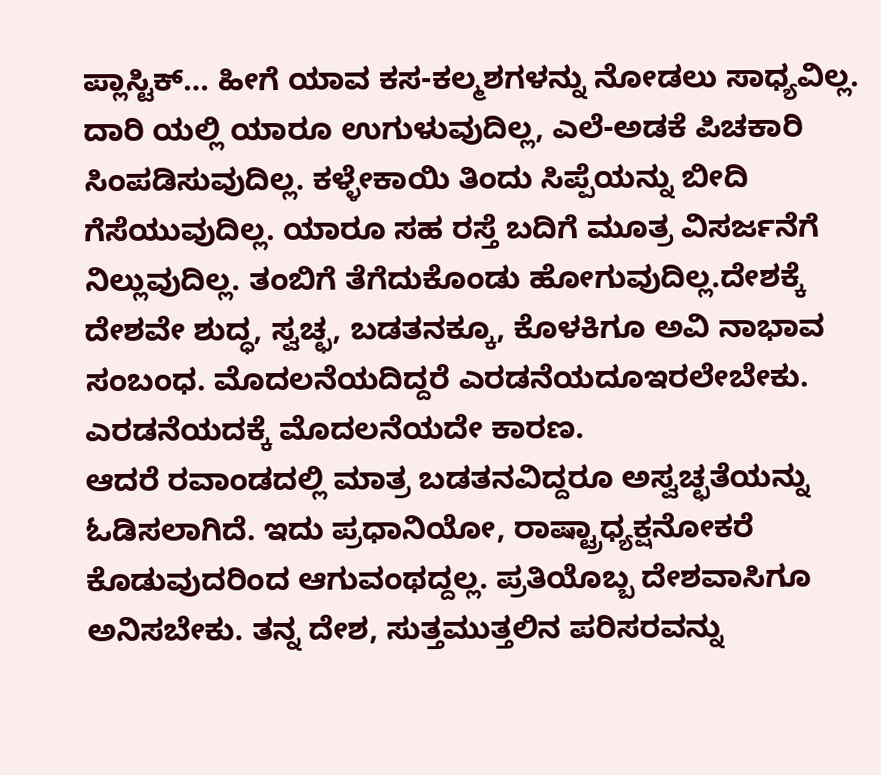ಪ್ಲಾಸ್ಟಿಕ್… ಹೀಗೆ ಯಾವ ಕಸ-ಕಲ್ಮಶಗಳನ್ನು ನೋಡಲು ಸಾಧ್ಯವಿಲ್ಲ. ದಾರಿ ಯಲ್ಲಿ ಯಾರೂ ಉಗುಳುವುದಿಲ್ಲ, ಎಲೆ-ಅಡಕೆ ಪಿಚಕಾರಿ ಸಿಂಪಡಿಸುವುದಿಲ್ಲ. ಕಳ್ಳೇಕಾಯಿ ತಿಂದು ಸಿಪ್ಪೆಯನ್ನು ಬೀದಿ ಗೆಸೆಯುವುದಿಲ್ಲ. ಯಾರೂ ಸಹ ರಸ್ತೆ ಬದಿಗೆ ಮೂತ್ರ ವಿಸರ್ಜನೆಗೆ ನಿಲ್ಲುವುದಿಲ್ಲ. ತಂಬಿಗೆ ತೆಗೆದುಕೊಂಡು ಹೋಗುವುದಿಲ್ಲ.ದೇಶಕ್ಕೆ ದೇಶವೇ ಶುದ್ಧ, ಸ್ವಚ್ಛ, ಬಡತನಕ್ಕೂ, ಕೊಳಕಿಗೂ ಅವಿ ನಾಭಾವ ಸಂಬಂಧ. ಮೊದಲನೆಯದಿದ್ದರೆ ಎರಡನೆಯದೂಇರಲೇಬೇಕು. ಎರಡನೆಯದಕ್ಕೆ ಮೊದಲನೆಯದೇ ಕಾರಣ.
ಆದರೆ ರವಾಂಡದಲ್ಲಿ ಮಾತ್ರ ಬಡತನವಿದ್ದರೂ ಅಸ್ವಚ್ಛತೆಯನ್ನು ಓಡಿಸಲಾಗಿದೆ. ಇದು ಪ್ರಧಾನಿಯೋ, ರಾಷ್ಟ್ರಾಧ್ಯಕ್ಷನೋಕರೆ ಕೊಡುವುದರಿಂದ ಆಗುವಂಥದ್ದಲ್ಲ. ಪ್ರತಿಯೊಬ್ಬ ದೇಶವಾಸಿಗೂ ಅನಿಸಬೇಕು. ತನ್ನ ದೇಶ, ಸುತ್ತಮುತ್ತಲಿನ ಪರಿಸರವನ್ನು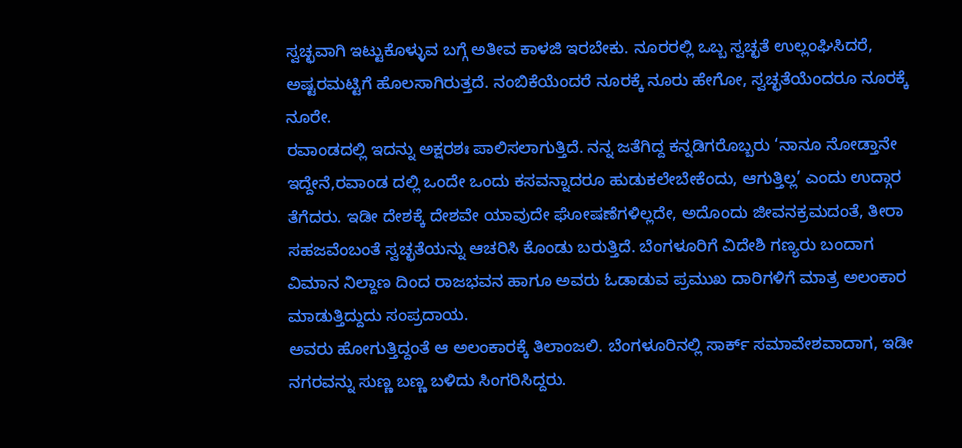ಸ್ವಚ್ಛವಾಗಿ ಇಟ್ಟುಕೊಳ್ಳುವ ಬಗ್ಗೆ ಅತೀವ ಕಾಳಜಿ ಇರಬೇಕು. ನೂರರಲ್ಲಿ ಒಬ್ಬ ಸ್ವಚ್ಛತೆ ಉಲ್ಲಂಘಿಸಿದರೆ, ಅಷ್ಟರಮಟ್ಟಿಗೆ ಹೊಲಸಾಗಿರುತ್ತದೆ. ನಂಬಿಕೆಯೆಂದರೆ ನೂರಕ್ಕೆ ನೂರು ಹೇಗೋ, ಸ್ವಚ್ಛತೆಯೆಂದರೂ ನೂರಕ್ಕೆ ನೂರೇ.
ರವಾಂಡದಲ್ಲಿ ಇದನ್ನು ಅಕ್ಷರಶಃ ಪಾಲಿಸಲಾಗುತ್ತಿದೆ. ನನ್ನ ಜತೆಗಿದ್ದ ಕನ್ನಡಿಗರೊಬ್ಬರು ‘ನಾನೂ ನೋಡ್ತಾನೇ ಇದ್ದೇನೆ,ರವಾಂಡ ದಲ್ಲಿ ಒಂದೇ ಒಂದು ಕಸವನ್ನಾದರೂ ಹುಡುಕಲೇಬೇಕೆಂದು, ಆಗುತ್ತಿಲ್ಲ’ ಎಂದು ಉದ್ಗಾರ ತೆಗೆದರು. ಇಡೀ ದೇಶಕ್ಕೆ ದೇಶವೇ ಯಾವುದೇ ಘೋಷಣೆಗಳಿಲ್ಲದೇ, ಅದೊಂದು ಜೀವನಕ್ರಮದಂತೆ, ತೀರಾ ಸಹಜವೆಂಬಂತೆ ಸ್ವಚ್ಛತೆಯನ್ನು ಆಚರಿಸಿ ಕೊಂಡು ಬರುತ್ತಿದೆ. ಬೆಂಗಳೂರಿಗೆ ವಿದೇಶಿ ಗಣ್ಯರು ಬಂದಾಗ ವಿಮಾನ ನಿಲ್ದಾಣ ದಿಂದ ರಾಜಭವನ ಹಾಗೂ ಅವರು ಓಡಾಡುವ ಪ್ರಮುಖ ದಾರಿಗಳಿಗೆ ಮಾತ್ರ ಅಲಂಕಾರ ಮಾಡುತ್ತಿದ್ದುದು ಸಂಪ್ರದಾಯ.
ಅವರು ಹೋಗುತ್ತಿದ್ದಂತೆ ಆ ಅಲಂಕಾರಕ್ಕೆ ತಿಲಾಂಜಲಿ. ಬೆಂಗಳೂರಿನಲ್ಲಿ ಸಾರ್ಕ್ ಸಮಾವೇಶವಾದಾಗ, ಇಡೀ ನಗರವನ್ನು ಸುಣ್ಣ ಬಣ್ಣ ಬಳಿದು ಸಿಂಗರಿಸಿದ್ದರು.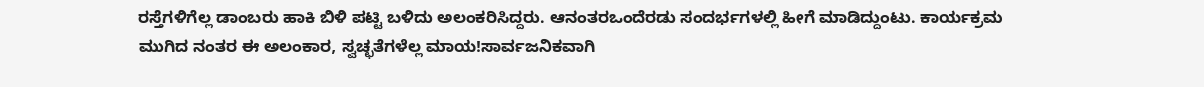ರಸ್ತೆಗಳಿಗೆಲ್ಲ ಡಾಂಬರು ಹಾಕಿ ಬಿಳಿ ಪಟ್ಟಿ ಬಳಿದು ಅಲಂಕರಿಸಿದ್ದರು. ಆನಂತರಒಂದೆರಡು ಸಂದರ್ಭಗಳಲ್ಲಿ ಹೀಗೆ ಮಾಡಿದ್ದುಂಟು. ಕಾರ್ಯಕ್ರಮ ಮುಗಿದ ನಂತರ ಈ ಅಲಂಕಾರ, ಸ್ವಚ್ಛತೆಗಳೆಲ್ಲ ಮಾಯ!ಸಾರ್ವಜನಿಕವಾಗಿ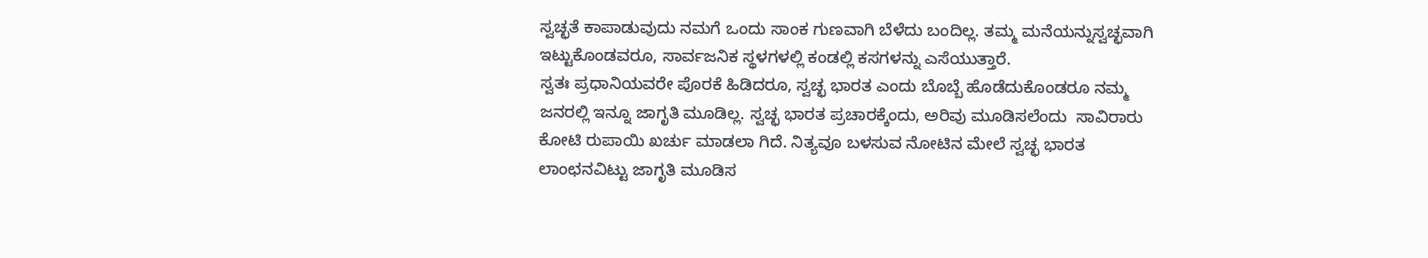ಸ್ವಚ್ಛತೆ ಕಾಪಾಡುವುದು ನಮಗೆ ಒಂದು ಸಾಂಕ ಗುಣವಾಗಿ ಬೆಳೆದು ಬಂದಿಲ್ಲ. ತಮ್ಮ ಮನೆಯನ್ನುಸ್ವಚ್ಛವಾಗಿ ಇಟ್ಟುಕೊಂಡವರೂ, ಸಾರ್ವಜನಿಕ ಸ್ಥಳಗಳಲ್ಲಿ ಕಂಡಲ್ಲಿ ಕಸಗಳನ್ನು ಎಸೆಯುತ್ತಾರೆ.
ಸ್ವತಃ ಪ್ರಧಾನಿಯವರೇ ಪೊರಕೆ ಹಿಡಿದರೂ, ಸ್ವಚ್ಛ ಭಾರತ ಎಂದು ಬೊಬ್ಬೆ ಹೊಡೆದುಕೊಂಡರೂ ನಮ್ಮ ಜನರಲ್ಲಿ ಇನ್ನೂ ಜಾಗೃತಿ ಮೂಡಿಲ್ಲ. ಸ್ವಚ್ಛ ಭಾರತ ಪ್ರಚಾರಕ್ಕೆಂದು, ಅರಿವು ಮೂಡಿಸಲೆಂದು  ಸಾವಿರಾರು ಕೋಟಿ ರುಪಾಯಿ ಖರ್ಚು ಮಾಡಲಾ ಗಿದೆ. ನಿತ್ಯವೂ ಬಳಸುವ ನೋಟಿನ ಮೇಲೆ ಸ್ವಚ್ಛ ಭಾರತ ಲಾಂಛನವಿಟ್ಟು ಜಾಗೃತಿ ಮೂಡಿಸ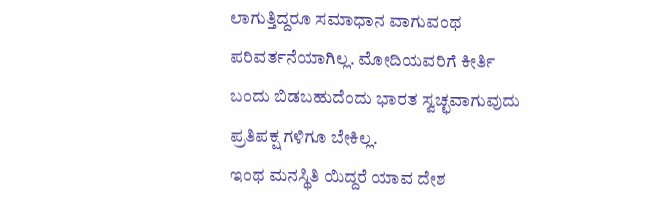ಲಾಗುತ್ತಿದ್ದರೂ ಸಮಾಧಾನ ವಾಗುವಂಥ ಪರಿವರ್ತನೆಯಾಗಿಲ್ಲ. ಮೋದಿಯವರಿಗೆ ಕೀರ್ತಿ ಬಂದು ಬಿಡಬಹುದೆಂದು ಭಾರತ ಸ್ವಚ್ಛವಾಗುವುದು ಪ್ರತಿಪಕ್ಷ ಗಳಿಗೂ ಬೇಕಿಲ್ಲ.
ಇಂಥ ಮನಸ್ಥಿತಿ ಯಿದ್ದರೆ ಯಾವ ದೇಶ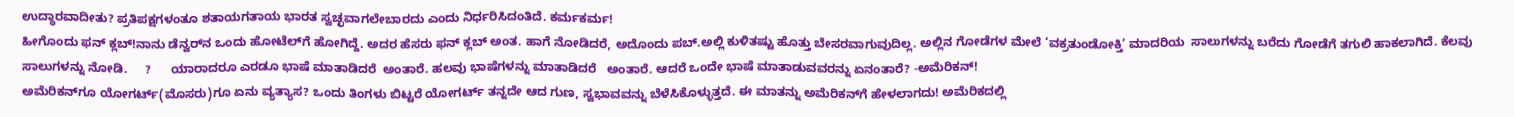ಉದ್ಧಾರವಾದೀತು? ಪ್ರತಿಪಕ್ಷಗಳಂತೂ ಶತಾಯಗತಾಯ ಭಾರತ ಸ್ವಚ್ಛವಾಗಲೇಬಾರದು ಎಂದು ನಿರ್ಧರಿಸಿದಂತಿದೆ. ಕರ್ಮಕರ್ಮ!
ಹೀಗೊಂದು ಫನ್ ಕ್ಲಬ್!ನಾನು ಡೆನ್ವರ್‌ನ ಒಂದು ಹೋಟೆಲ್‌ಗೆ ಹೋಗಿದ್ದೆ. ಅದರ ಹೆಸರು ಫನ್ ಕ್ಲಬ್ ಅಂತ. ಹಾಗೆ ನೋಡಿದರೆ, ಅದೊಂದು ಪಬ್.ಅಲ್ಲಿ ಕುಳಿತಷ್ಟು ಹೊತ್ತು ಬೇಸರವಾಗುವುದಿಲ್ಲ. ಅಲ್ಲಿನ ಗೋಡೆಗಳ ಮೇಲೆ ‘ವಕ್ರತುಂಡೋಕ್ತಿ’ ಮಾದರಿಯ  ಸಾಲುಗಳನ್ನು ಬರೆದು ಗೋಡೆಗೆ ತಗುಲಿ ಹಾಕಲಾಗಿದೆ. ಕೆಲವು ಸಾಲುಗಳನ್ನು ನೋಡಿ.     ?      ಯಾರಾದರೂ ಎರಡೂ ಭಾಷೆ ಮಾತಾಡಿದರೆ  ಅಂತಾರೆ. ಹಲವು ಭಾಷೆಗಳನ್ನು ಮಾತಾಡಿದರೆ   ಅಂತಾರೆ. ಆದರೆ ಒಂದೇ ಭಾಷೆ ಮಾತಾಡುವವರನ್ನು ಏನಂತಾರೆ? -ಅಮೆರಿಕನ್!
ಅಮೆರಿಕನ್‌ಗೂ ಯೋಗರ್ಟ್(ಮೊಸರು)ಗೂ ಏನು ವ್ಯತ್ಯಾಸ? ಒಂದು ತಿಂಗಳು ಬಿಟ್ಟರೆ ಯೋಗರ್ಟ್ ತನ್ನದೇ ಆದ ಗುಣ, ಸ್ವಭಾವವನ್ನು ಬೆಳೆಸಿಕೊಳ್ಳುತ್ತದೆ. ಈ ಮಾತನ್ನು ಅಮೆರಿಕನ್‌ಗೆ ಹೇಳಲಾಗದು! ಅಮೆರಿಕದಲ್ಲಿ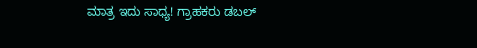ಮಾತ್ರ ಇದು ಸಾಧ್ಯ! ಗ್ರಾಹಕರು ಡಬಲ್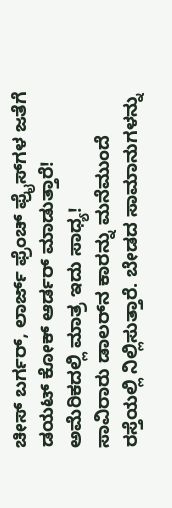ಚೀಸ್ ಬರ್ಗರ್, ಲಾರ್ಜ್ ಫ್ರೆಂಚ್ ಫ್ರೈಸ್‌ಗಳ ಜತೆಗೆ ಡಯಟ್ ಕೋಕ್ ಆರ್ಡರ್ ಮಾಡುತ್ತಾರೆ! ಅಮೆರಿಕದಲ್ಲಿ ಮಾತ್ರ ಇದು ಸಾಧ್ಯ!
ಸಾವಿರಾರು ಡಾಲರ್‌ನ ಕಾರನ್ನು ಮನೆಮುಂದೆ ರಸ್ತೆಯಲ್ಲಿ ನಿಲ್ಲಿಸುತ್ತಾರೆ. ಬೇಡದ ಸಾಮಾನುಗಳನ್ನು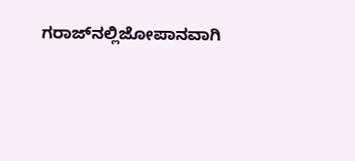ಗರಾಜ್‌ನಲ್ಲಿಜೋಪಾನವಾಗಿ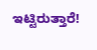ಇಟ್ಟಿರುತ್ತಾರೆ!